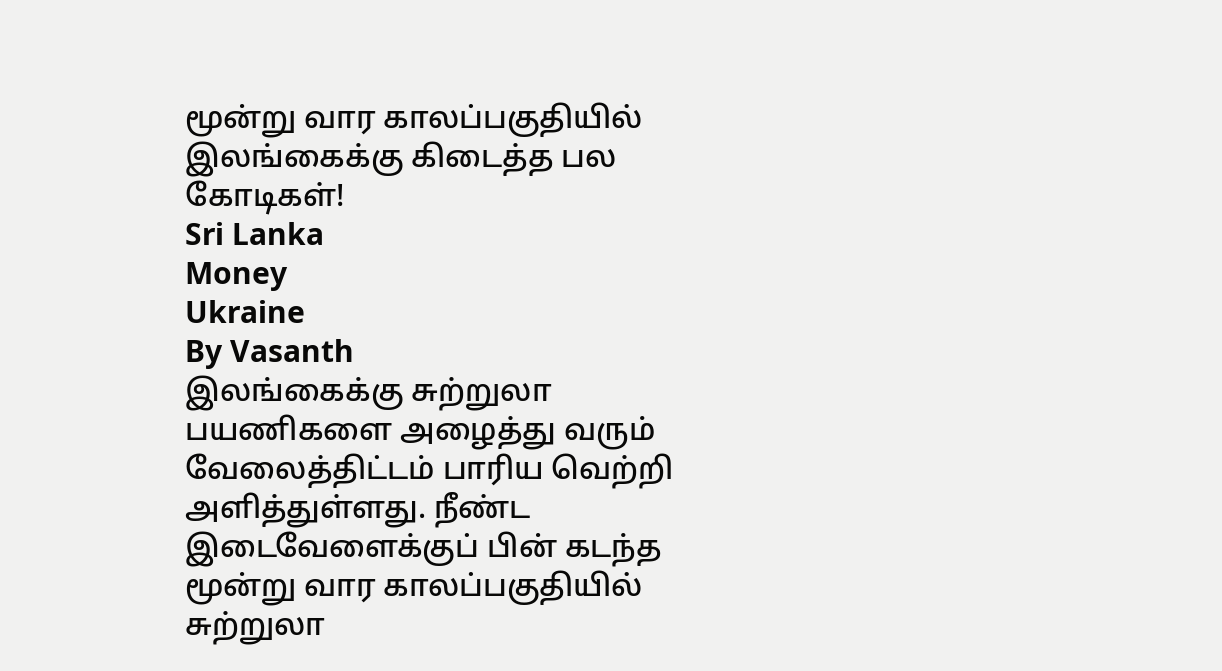மூன்று வார காலப்பகுதியில் இலங்கைக்கு கிடைத்த பல கோடிகள்!
Sri Lanka
Money
Ukraine
By Vasanth
இலங்கைக்கு சுற்றுலா பயணிகளை அழைத்து வரும் வேலைத்திட்டம் பாரிய வெற்றி அளித்துள்ளது. நீண்ட இடைவேளைக்குப் பின் கடந்த மூன்று வார காலப்பகுதியில் சுற்றுலா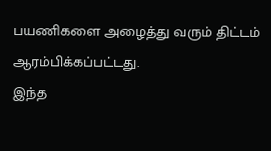பயணிகளை அழைத்து வரும் திட்டம் ஆரம்பிக்கப்பட்டது.
இந்த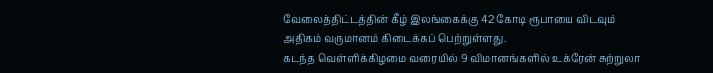வேலைத்திட்டத்தின் கீழ் இலங்கைக்கு 42 கோடி ரூபாயை விடவும் அதிகம் வருமானம் கிடைக்கப் பெற்றுள்ளது.
கடந்த வெள்ளிக்கிழமை வரையில் 9 விமானங்களில் உக்ரேன் சுற்றுலா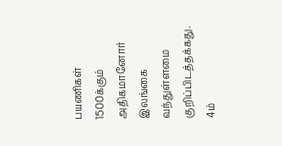பயணிகள் 1500க்கும் அதிகமானோர் இலங்கை வந்துள்ளமை குறிப்பிடத்தக்கது.
4ம்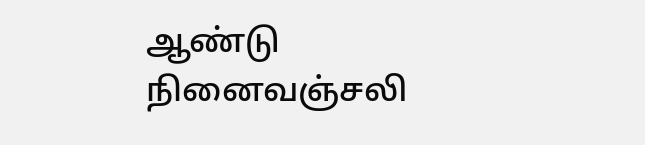ஆண்டு நினைவஞ்சலி